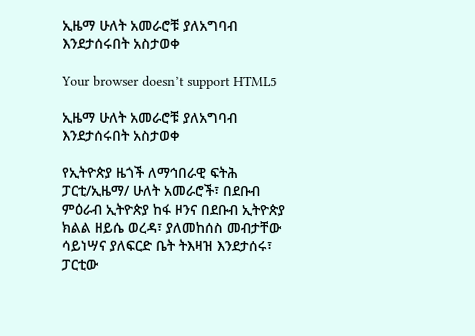ኢዜማ ሁለት አመራሮቹ ያለአግባብ እንደታሰሩበት አስታወቀ

Your browser doesn’t support HTML5

ኢዜማ ሁለት አመራሮቹ ያለአግባብ እንደታሰሩበት አስታወቀ

የኢትዮጵያ ዜጎች ለማኅበራዊ ፍትሕ ፓርቲ/ኢዜማ/ ሁለት አመራሮች፣ በደቡብ ምዕራብ ኢትዮጵያ ከፋ ዞንና በደቡብ ኢትዮጵያ ክልል ዘይሴ ወረዳ፣ ያለመከሰስ መብታቸው ሳይነሣና ያለፍርድ ቤት ትእዛዝ እንደታሰሩ፣ ፓርቲው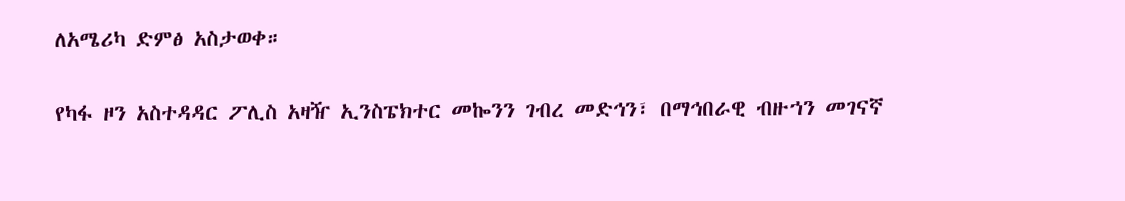ለአሜሪካ ድምፅ አስታወቀ።

የካፋ ዞን አስተዳዳር ፖሊስ አዛዥ ኢንስፔክተር መኰንን ገብረ መድኅን፣ በማኅበራዊ ብዙኀን መገናኛ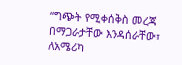“ግጭት የሚቀሰቅስ መረጃ በማጋራታቸው እንዳሰራቸው፣ ለአሜሪካ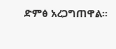ድምፅ አረጋግጠዋል።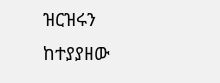ዝርዝሩን ከተያያዘው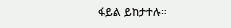ፋይል ይከታተሉ።